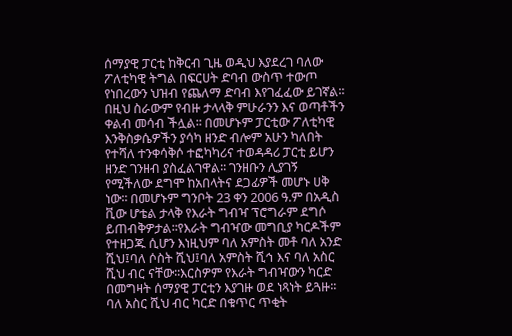ሰማያዊ ፓርቲ ከቅርብ ጊዜ ወዲህ እያደረገ ባለው ፖለቲካዊ ትግል በፍርሀት ድባብ ውስጥ ተውጦ የነበረውን ህዝብ የጨለማ ድባብ እየገፈፈው ይገኛል፡፡ በዚህ ስራውም የብዙ ታላላቅ ምሁራንን እና ወጣቶችን ቀልብ መሳብ ችሏል፡፡ በመሆኑም ፓርቲው ፖለቲካዊ እንቅስቃሴዎችን ያሳካ ዘንድ ብሎም አሁን ካለበት የተሻለ ተንቀሳቅሶ ተፎካካሪና ተወዳዳሪ ፓርቲ ይሆን ዘንድ ገንዘብ ያስፈልገዋል፡፡ ገንዘቡን ሊያገኝ የሚችለው ደግሞ ከአበላትና ደጋፊዎች መሆኑ ሀቅ ነው፡፡ በመሆኑም ግንቦት 23 ቀን 2006 ዓ.ም በአዲስ ቪው ሆቴል ታላቅ የእራት ግብዣ ፕሮግራም ደግሶ ይጠብቅዎታል፡፡የእራት ግብዣው መግቢያ ካርዶችም የተዘጋጁ ሲሆን እነዚህም ባለ አምስት መቶ ባለ አንድ ሺህ፤ባለ ሶስት ሺህ፤ባለ አምስት ሺኅ እና ባለ አስር ሺህ ብር ናቸው፡፡እርስዎም የእራት ግብዣውን ካርድ በመግዛት ሰማያዊ ፓርቲን እያገዙ ወደ ነጻነት ይጓዙ፡፡ ባለ አስር ሺህ ብር ካርድ በቁጥር ጥቂት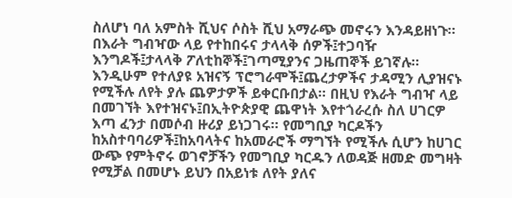ስለሆነ ባለ አምስት ሺህና ሶስት ሺህ አማራጭ መኖሩን እንዳይዘነጉ፡፡ በእራት ግብዣው ላይ የተከበሩና ታላላቅ ሰዎች፤ተጋባዥ እንግዶች፤ታላላቅ ፖለቲከኞች፤ገጣሚያንና ጋዜጠኞች ይገኛሉ፡፡እንዲሁም የተለያዩ አዝናኝ ፕሮግራሞች፤ጨረታዎችና ታዳሚን ሊያዝናኑ የሚችሉ ለየት ያሉ ጨዎታዎች ይቀርቡበታል፡፡ በዚህ የእራት ግብዣ ላይ በመገኘት እየተዝናኑ፤በኢትዮጵያዊ ጨዋነት እየተጎራረሱ ስለ ሀገርዎ እጣ ፈንታ በመሶብ ዙሪያ ይነጋገሩ፡፡ የመግቢያ ካርዶችን ከአስተባባሪዎች፤ከአባላትና ከአመራሮች ማግኘት የሚችሉ ሲሆን ከሀገር ውጭ የምትኖሩ ወገኖቻችን የመግቢያ ካርዱን ለወዳጅ ዘመድ መግዛት የሚቻል በመሆኑ ይህን በአይነቱ ለየት ያለና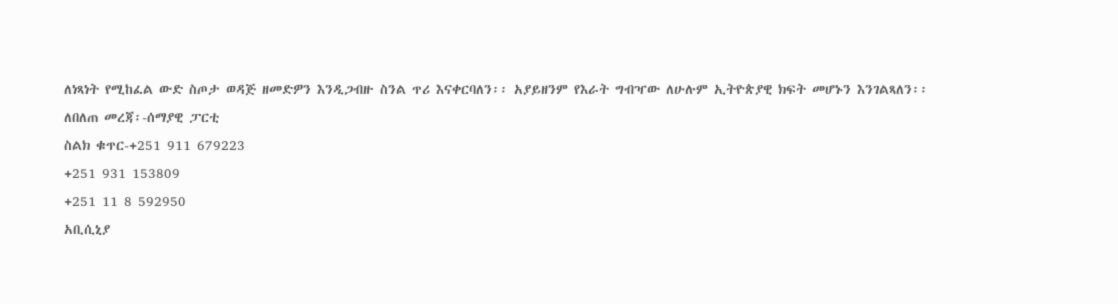ለነጻነት የሚከፈል ውድ ስጦታ ወዳጅ ዘመድዎን እንዲጋብዙ ስንል ጥሪ እናቀርባለን፡፡ አያይዘንም የእራት ግብዣው ለሁሉም ኢትዮጵያዊ ክፍት መሆኑን እንገልጻለን፡፡
ለበለጠ መረጃ፡-ሰማያዊ ፓርቲ
ስልክ ቁጥር-+251 911 679223
+251 931 153809
+251 11 8 592950
አቢሲኒያ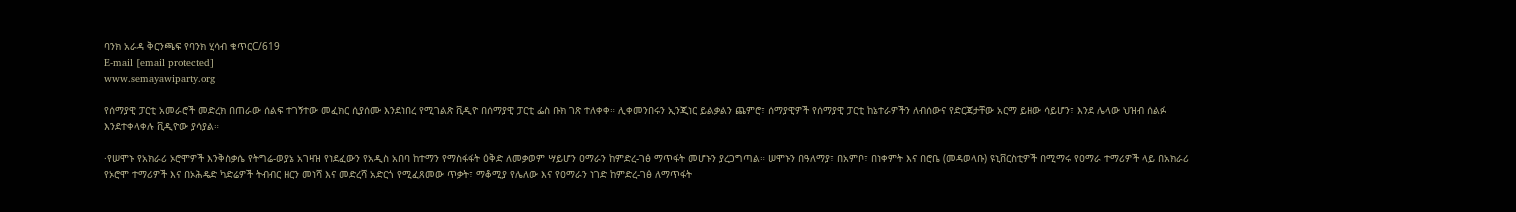ባንክ አራዳ ቅርንጫፍ የባንክ ሂሳብ ቁጥርC/619
E-mail [email protected]
www.semayawiparty.org

የሰማያዊ ፓርቲ አመራሮች መድረክ በጠራው ሰልፍ ተገኝተው መፈክር ሲያሰሙ እንደነበረ የሚገልጽ ቪዲዮ በሰማያዊ ፓርቲ ፌስ ቡክ ገጽ ተለቀቀ። ሊቀመንበሩን ኢንጂነር ይልቃልን ጨምሮ፣ ሰማያዊዎች የሰማያዊ ፓርቲ ከኔተራዎችን ለብሰውና የድርጃታቸው አርማ ይዘው ሳይሆን፣ እንደ ሌላው ህዝብ ሰልፉ እንደተቀላቀሉ ቪዲዮው ያሳያል።

·የሠሞኑ የአክራሪ ኦሮሞዎች እንቅስቃሴ የትግሬ-ወያኔ አገዛዝ የነደፈውን የአዲስ አበባ ከተማን የማስፋፋት ዕቅድ ለመቃወም ሣይሆን ዐማራን ከምድረ-ገፅ ማጥፋት መሆኑን ያረጋግጣል። ሠሞኑን በዓለማያ፣ በአምቦ፣ በነቀምት እና በሮቤ (መዳወላቡ) ዩኒቨርስቲዎች በሚማሩ የዐማራ ተማሪዎች ላይ በአክራሪ የኦሮሞ ተማሪዎች እና በኦሕዴድ ካድሬዎች ትብብር ዘርን መነሻ እና መድረሻ አድርጎ የሚፈጸመው ጥቃት፣ ማቆሚያ የሌለው እና የዐማራን ነገድ ከምድረ-ገፅ ለማጥፋት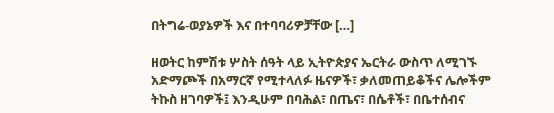በትግሬ-ወያኔዎች እና በተባባሪዎቻቸው […]

ዘወትር ከምሽቱ ሦስት ሰዓት ላይ ኢትዮጵያና ኤርትራ ውስጥ ለሚገኙ አድማጮች በአማርኛ የሚተላለፉ ዜናዎች፣ ቃለመጠይቆችና ሌሎችም ትኩስ ዘገባዎች፤ እንዲሁም በባሕል፣ በጤና፣ በሴቶች፣ በቤተሰብና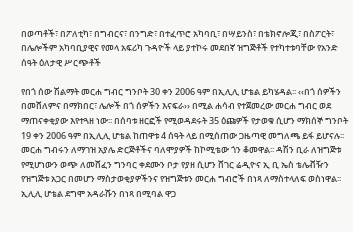በወጣቶች፣ በፖለቲካ፣ በግብርና፣ በንግድ፣ በተፈጥሮ አካባቢ፣ በሣይንስ፣ በቴክኖሎጂ፣ በስፖርት፣ በሌሎችም አካባቢያዊና የመላ አፍሪካ ጉዳዮች ላይ ያተኮሩ መደበኛ ዝግጅቶች የተካተቱባቸው የአንድ ሰዓት ዕለታዊ ሥርጭቶች

የበጎ ሰው ሽልማት መርሐ ግብር ግንቦት 30 ቀን 2006 ዓም በኢሊሊ ሆቴል ይካሄዳል፡፡ ‹‹በጎ ሰዎችን በመሸለምና በማክበር፣ ሌሎች በጎ ሰዎችን እናፍራ›› በሚል ሐሳብ የተጀመረው መርሐ ግብር ወደ ማጠናቀቂያው እየተጓዘ ነው፡፡ በሰባቱ ዘርፎች የሚወዳደሩት 35 ዕጩዎች የታወቁ ሲሆን ማክሰኞ ግንቦት 19 ቀን 2006 ዓም በኢሊሊ ሆቴል ከጠዋቱ 4 ሰዓት ላይ በሚሰጠው ጋዜጣዊ መግለጫ ይፋ ይሆናሉ፡፡
መርሐ ግብሩን ለማገዝ አያሌ ድርጅቶችና ባለሞያዎች ከኮሚቴው ጎን ቆመዋል፡፡ ዳሽን ቢራ ለዝግጅቱ የሚሆነውን ወጭ ለመሸፈን ግንባር ቀደሙን ቦታ የያዘ ሲሆን ሸገር ሬዲዮና ኢ ቢ ኤስ ቴሌቭዥን የዝግጅቱ አጋር በመሆን ማስታወቂያዎችንና የዝግጅቱን መርሐ ግብሮች በነጻ ለማስተላለፍ ወስነዋል፡፡ ኢሊሊ ሆቴል ደግሞ አዳራሹን በነጻ በሚባል ዋጋ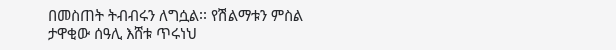በመስጠት ትብብሩን ለግሷል፡፡ የሽልማቱን ምስል ታዋቂው ሰዓሊ እሸቱ ጥሩነህ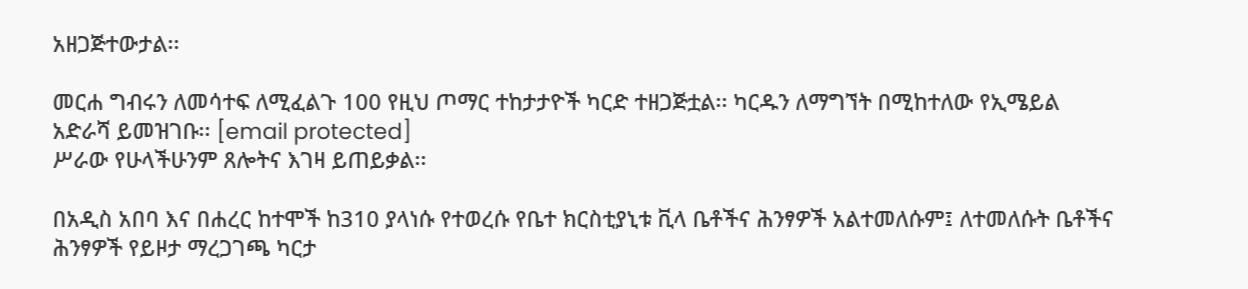አዘጋጅተውታል፡፡

መርሐ ግብሩን ለመሳተፍ ለሚፈልጉ 100 የዚህ ጦማር ተከታታዮች ካርድ ተዘጋጅቷል፡፡ ካርዱን ለማግኘት በሚከተለው የኢሜይል አድራሻ ይመዝገቡ፡፡ [email protected]
ሥራው የሁላችሁንም ጸሎትና እገዛ ይጠይቃል፡፡

በአዲስ አበባ እና በሐረር ከተሞች ከ310 ያላነሱ የተወረሱ የቤተ ክርስቲያኒቱ ቪላ ቤቶችና ሕንፃዎች አልተመለሱም፤ ለተመለሱት ቤቶችና ሕንፃዎች የይዞታ ማረጋገጫ ካርታ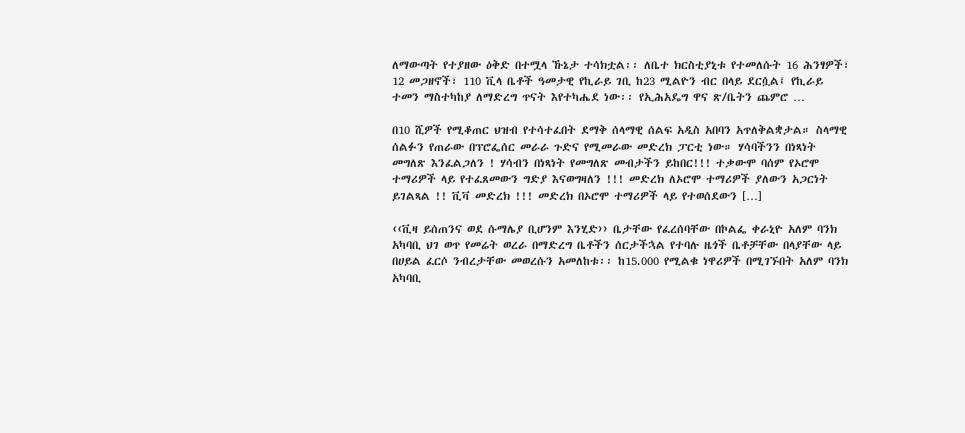ለማውጣት የተያዘው ዕቅድ በተሟላ ኹኔታ ተሳክቷል፡፡ ለቤተ ክርስቲያኒቱ የተመለሱት 16 ሕንፃዎች፣ 12 መጋዘኖች፣ 110 ቪላ ቤቶች ዓመታዊ የኪራይ ገቢ ከ23 ሚልዮን ብር በላይ ደርሷል፤ የኪራይ ተመን ማስተካከያ ለማድረግ ጥናት እየተካሔደ ነው፡፡ የኢሕአዴግ ዋና ጽ/ቤትን ጨምሮ …

በ10 ሺዎች የሚቆጠር ህዝብ የተሳተፈበት ደማቅ ሰላማዊ ሰልፍ አዲስ አበባን አጥለቅልቋታል። ስላማዊ ሰልፉን የጠራው በፕሮፌሰር መራራ ጉድና የሚመራው መድረክ ፓርቲ ነው። ሃሳባችንን በነጻነት መግለጽ እንፈልጋለን ! ሃሳብን በነጻነት የመግለጽ መብታችን ይከበር!!! ተቃውሞ ባሰም የኦሮሞ ተማሪዎች ላይ የተፈጸመውን ግድያ እናወግዛለን !!! መድረክ ለኦሮሞ ተማሪዎች ያለውን አጋርነት ይገልጻል !! ቪቫ መድረክ !!! መድረክ በኦሮሞ ተማሪዎች ላይ የተወሰደውን […]

‹‹ቪዛ ይሰጠንና ወደ ሱማሌያ ቢሆንም እንሂድ›› ቤታቸው የፈረሰባቸው በኮልፌ ቀራኒዮ አለም ባንክ አካባቢ ህገ ወጥ የመሬት ወረራ በማድረግ ቤቶችን ሰርታችኋል የተባሉ ዜጎች ቤቶቻቸው በላያቸው ላይ በሀይል ፈርሶ ንብረታቸው መወረሱን አመለከቱ፡፡ ከ15.000 የሚልቁ ነዋሪዎች በሚገኙበት አለም ባንክ አካባቢ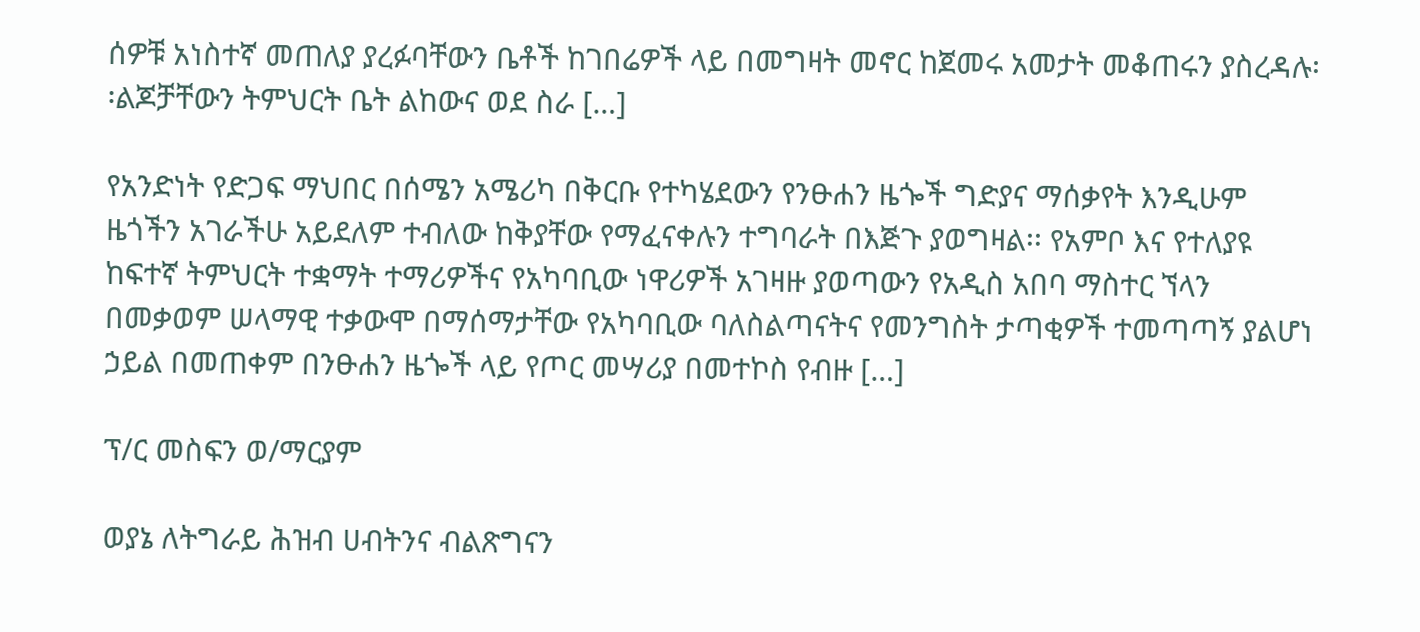ሰዎቹ አነስተኛ መጠለያ ያረፉባቸውን ቤቶች ከገበሬዎች ላይ በመግዛት መኖር ከጀመሩ አመታት መቆጠሩን ያስረዳሉ፡፡ልጆቻቸውን ትምህርት ቤት ልከውና ወደ ስራ […]

የአንድነት የድጋፍ ማህበር በሰሜን አሜሪካ በቅርቡ የተካሄደውን የንፁሐን ዜጐች ግድያና ማሰቃየት እንዲሁም ዜጎችን አገራችሁ አይደለም ተብለው ከቅያቸው የማፈናቀሉን ተግባራት በእጅጉ ያወግዛል፡፡ የአምቦ እና የተለያዩ ከፍተኛ ትምህርት ተቋማት ተማሪዎችና የአካባቢው ነዋሪዎች አገዛዙ ያወጣውን የአዲስ አበባ ማስተር ኘላን በመቃወም ሠላማዊ ተቃውሞ በማሰማታቸው የአካባቢው ባለስልጣናትና የመንግስት ታጣቂዎች ተመጣጣኝ ያልሆነ ኃይል በመጠቀም በንፁሐን ዜጐች ላይ የጦር መሣሪያ በመተኮስ የብዙ […]

ፕ/ር መስፍን ወ/ማርያም

ወያኔ ለትግራይ ሕዝብ ሀብትንና ብልጽግናን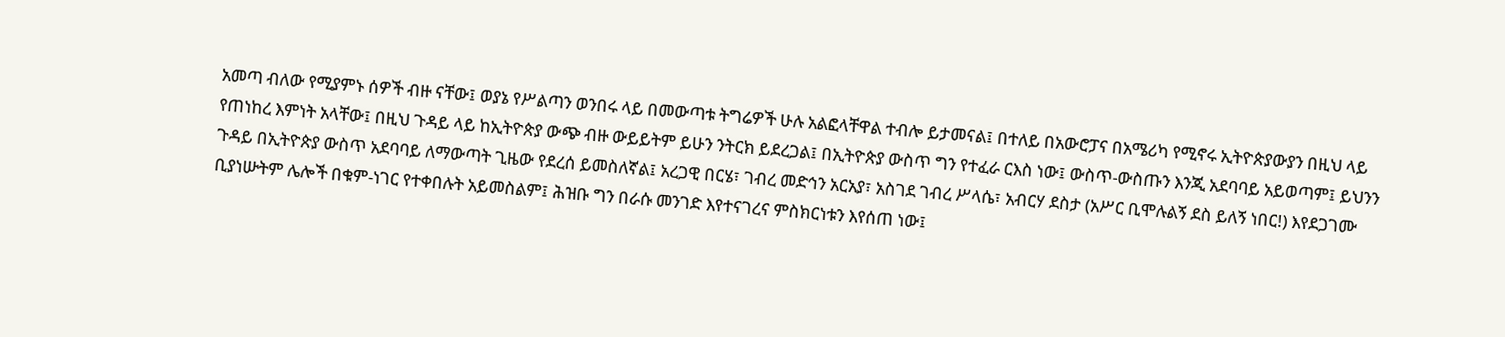አመጣ ብለው የሚያምኑ ሰዎች ብዙ ናቸው፤ ወያኔ የሥልጣን ወንበሩ ላይ በመውጣቱ ትግሬዎች ሁሉ አልፎላቸዋል ተብሎ ይታመናል፤ በተለይ በአውሮፓና በአሜሪካ የሚኖሩ ኢትዮጵያውያን በዚህ ላይ የጠነከረ እምነት አላቸው፤ በዚህ ጉዳይ ላይ ከኢትዮጵያ ውጭ ብዙ ውይይትም ይሁን ንትርክ ይደረጋል፤ በኢትዮጵያ ውስጥ ግን የተፈራ ርእስ ነው፤ ውስጥ-ውስጡን እንጂ አደባባይ አይወጣም፤ ይህንን ጉዳይ በኢትዮጵያ ውስጥ አደባባይ ለማውጣት ጊዜው የደረሰ ይመስለኛል፤ አረጋዊ በርሄ፣ ገብረ መድኅን አርአያ፣ አስገደ ገብረ ሥላሴ፣ አብርሃ ደስታ (አሥር ቢሞሉልኝ ደስ ይለኝ ነበር!) እየደጋገሙ ቢያነሡትም ሌሎች በቁም-ነገር የተቀበሉት አይመስልም፤ ሕዝቡ ግን በራሱ መንገድ እየተናገረና ምስክርነቱን እየሰጠ ነው፤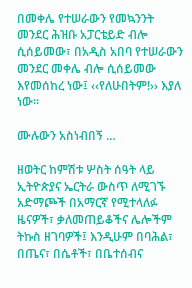በመቀሌ የተሠራውን የመኳንንት መንደር ሕዝቡ አፓርቴይድ ብሎ ሲሰይመው፣ በአዲስ አበባ የተሠራውን መንደር መቀሌ ብሎ ሲሰይመው እየመሰከረ ነው፤ ‹‹የለሁበትም!›› እያለ ነው።

ሙሉውን አስነብበኝ …

ዘወትር ከምሽቱ ሦስት ሰዓት ላይ ኢትዮጵያና ኤርትራ ውስጥ ለሚገኙ አድማጮች በአማርኛ የሚተላለፉ ዜናዎች፣ ቃለመጠይቆችና ሌሎችም ትኩስ ዘገባዎች፤ እንዲሁም በባሕል፣ በጤና፣ በሴቶች፣ በቤተሰብና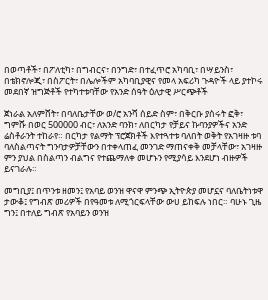በወጣቶች፣ በፖለቲካ፣ በግብርና፣ በንግድ፣ በተፈጥሮ አካባቢ፣ በሣይንስ፣ በቴክኖሎጂ፣ በስፖርት፣ በሌሎችም አካባቢያዊና የመላ አፍሪካ ጉዳዮች ላይ ያተኮሩ መደበኛ ዝግጅቶች የተካተቱባቸው የአንድ ሰዓት ዕለታዊ ሥርጭቶች

ጀነራል አለምሸት፣ በባለቤታቸው ወ/ሮ አንሻ ሰይድ ስም፣ በቅርቡ ያሰሩት ፎቅ፣ ግምሹ በወር 500000 ብር፣ ለአንድ ባንክ፣ ለበርካታ የቻይና ኩባንያዎችና አንድ ሬስቶራንት ተከራየ። በርካታ የልማት ፕሮጀክቶች እየተጓተቱ ባለበት ወቅት የአገዛዙ ቱባ ባለስልጣናት ግንባታዎቻቸውን በተቀላጠፈ መንገድ ማጠናቀቅ መቻላቸው፣ አገዛዙ ምን ያህል በስልጣን ብልግና የተጨማለቀ መሆኑን የሚያሳይ እንደሆነ ብዙዎች ይናገራሉ።

መግቢያ፤ በጥንቱ ዘመን፤ የአባይ ወንዝ ዋናዋ ምንጭ ኢትዮጵያ መሆኗና ባለቤትነቱዋ ታውቆ፤ የግብጽ መሪዎች በየዓመቱ ለሚጎርፍላቸው ውሀ ይከፍሉ ነበር። ባሁኑ ጊዜ ግን፤ በተለይ ግብጽ የአባይን ወንዝ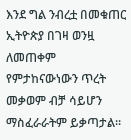እንደ ግል ንብረቷ በመቁጠር ኢትዮጵያ በገዛ ወንዟ ለመጠቀም የምታከናውነውን ጥረት መቃወም ብቻ ሳይሆን ማስፈራራትም ይቃጣታል።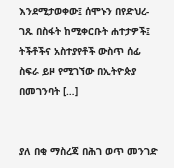እንደሚታወቀው፤ ሰሞኑን በየድህረ-ገጹ በስፋት ከሚቀርቡት ሐተታዎች፤ ትችቶችና አስተያየቶች ውስጥ ሰፊ ስፍራ ይዞ የሚገኘው በኢትዮጵያ በመገንባት […]


ያለ በቂ ማስረጃ በሕገ ወጥ መንገድ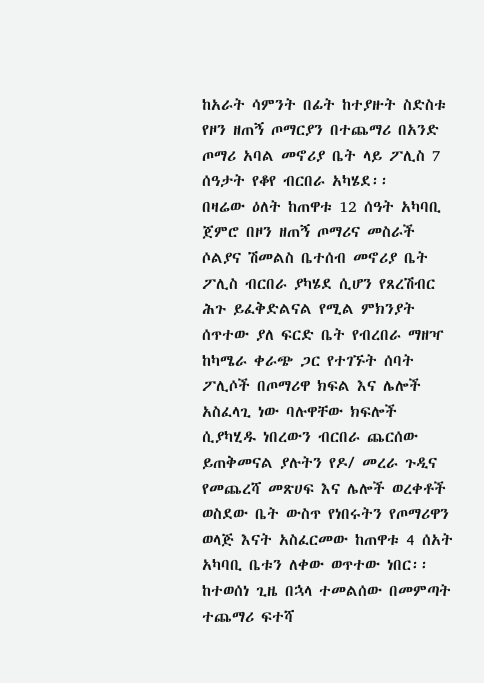ከአራት ሳምንት በፊት ከተያዙት ስድስቱ የዞን ዘጠኝ ጦማርያን በተጨማሪ በአንድ ጦማሪ አባል መኖሪያ ቤት ላይ ፖሊስ 7 ሰዓታት የቆየ ብርበራ አካሄደ፡፡
በዛሬው ዕለት ከጠዋቱ 12 ሰዓት አካባቢ ጀምሮ በዞን ዘጠኝ ጦማሪና መስራች ሶልያና ሽመልስ ቤተሰብ መኖሪያ ቤት ፖሊስ ብርበራ ያካሄደ ሲሆን የጸረሽብር ሕጉ ይፈቅድልናል የሚል ምክንያት ሰጥተው ያለ ፍርድ ቤት የብረበራ ማዘዣ ከካሜራ ቀራጭ ጋር የተገኙት ሰባት ፖሊሶች በጦማሪዋ ክፍል እና ሌሎች አስፈላጊ ነው ባሉዋቸው ክፍሎች ሲያካሂዱ ነበረውን ብርበራ ጨርሰው ይጠቅመናል ያሉትን የዶ/ መረራ ጉዲና የመጨረሻ መጽሀፍ እና ሌሎች ወረቀቶች ወስደው ቤት ውስጥ የነበሩትን የጦማሪዋን ወላጅ እናት አስፈርመው ከጠዋቱ 4 ሰአት አካባቢ ቤቱን ለቀው ወጥተው ነበር፡፡ከተወሰነ ጊዜ በኋላ ተመልሰው በመምጣት ተጨማሪ ፍተሻ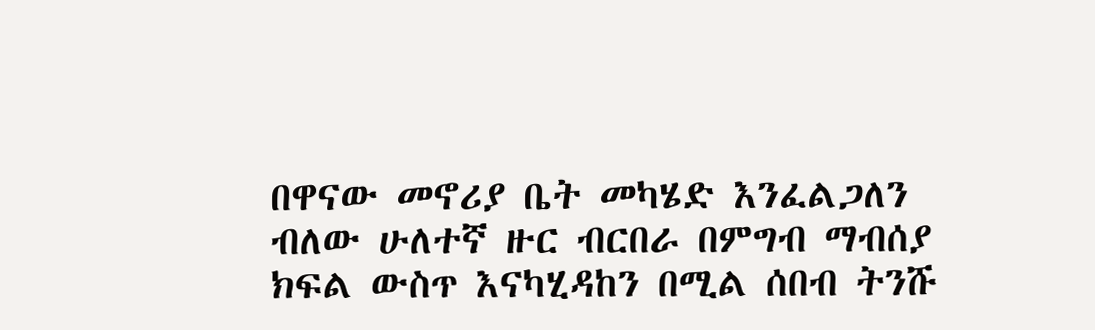በዋናው መኖሪያ ቤት መካሄድ እንፈልጋለን ብለው ሁለተኛ ዙር ብርበራ በምግብ ማብሰያ ክፍል ውስጥ እናካሂዳከን በሚል ሰበብ ትንሹ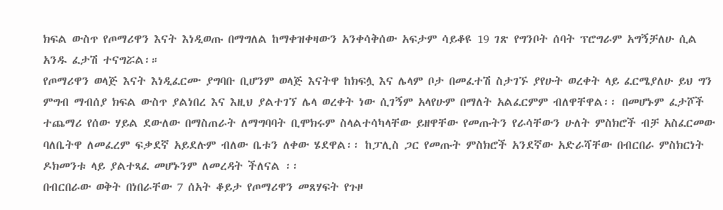ክፍል ውስጥ የጦማሪዋን እናት እነዲወጡ በማግለል ከማቀዝቀዛውን አንቀሳቅሰው አፍታም ሳይቆዩ 19 ገጽ የግንቦት ሰባት ፕሮግራም አግኝቻለሁ ሲል አንዱ ፈታሽ ተናግሯል፡።
የጦማሪዋን ወላጅ እናት እነዲፈርሙ ያግባቡ ቢሆንም ወላጅ እናትዋ ከክፍሏ እና ሌላም ቦታ በመፈተሽ ስታገኙ ያየሁት ወረቀት ላይ ፈርሜያለሁ ይህ ግን ምግብ ማብሰያ ክፍል ውስጥ ያልነበረ እና እዚህ ያልተገኘ ሌላ ወረቀት ነው ሲገኝም አላየሁም በማለት አልፈርምም ብለዋቸዋል፡፡ በመሆኑም ፈታሾች ተጨማሪ የሰው ሃይል ደውለው በማስጠራት ለማግባባት ቢሞክሩም ስላልተሳካላቸው ይዘዋቸው የመጡትን የራሳቸውን ሁለት ምስክሮች ብቻ አስፈርመው ባለቤትዋ ለመፈረም ፍቃደኛ አይደሉም ብለው ቤቱን ለቀው ሄደዋል፡፡ ከፓሊስ ጋር የመጡት ምስክሮች አንደኛው አድራሻቸው በብርበራ ምስክርነት ዶክመንቱ ላይ ያልተጻፈ መሆኑንም ለመረዳት ችለናል ፡፡
በብርበራው ወቅት በነበራቸው 7 ሰአት ቆይታ የጦማሪዋን መጸሃፍት የጉዞ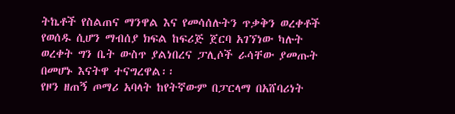ትኬቶች የስልጠና ማንዋል እና የመሳሰሉትን ጥቃቅን ወረቀቶች የወሰዱ ሲሆን ማብሰያ ክፍል ከፍሪጅ ጀርባ አገኘነው ካሉት ወረቀት ግን ቤት ውስጥ ያልነበረና ፓሊሶች ራሳቸው ያመጡት በመሆኑ እናትዋ ተናግረዋል፡፡
የዞን ዘጠኝ ጦማሪ አባላት ከየትኛውም በፓርላማ በአሸባሪነት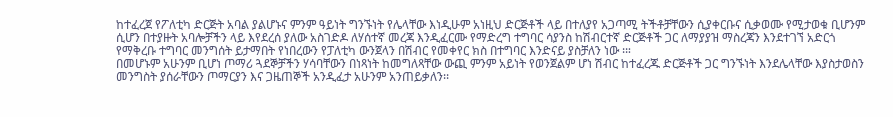ከተፈረጀ የፖለቲካ ድርጅት አባል ያልሆኑና ምንም ዓይነት ግንኙነት የሌላቸው እነዲሁም አነዚህ ድርጅቶች ላይ በተለያየ አጋጣሚ ትችቶቻቸውን ሲያቀርቡና ሲቃወሙ የሚታወቁ ቢሆንም ሲሆን በተያዙት አባሎቻችን ላይ እየደረሰ ያለው አስገድዶ ለሃሰተኛ መረጃ እንዲፈርሙ የማድረግ ተግባር ሳያንስ ከሽብርተኛ ድርጅቶች ጋር ለማያያዝ ማስረጃን እንደተገኘ አድርጎ የማቅረቡ ተግባር መንግሰት ይታማበት የነበረውን የፓለቲካ ውንጀላን በሽብር የመቀየር ክስ በተግባር እንድናይ ያስቻለን ነው ፡።
በመሆኑም አሁንም ቢሆነ ጦማሪ ጓደኞቻችን ሃሳባቸውን በነጻነት ከመግለጻቸው ውጪ ምንም አይነት የወንጀልም ሆነ ሽብር ከተፈረጁ ድርጅቶች ጋር ግንኙነት እንደሌላቸው እያስታወስን መንግስት ያሰራቸውን ጦማርያን እና ጋዜጠኞች አንዲፈታ አሁንም አንጠይቃለን፡፡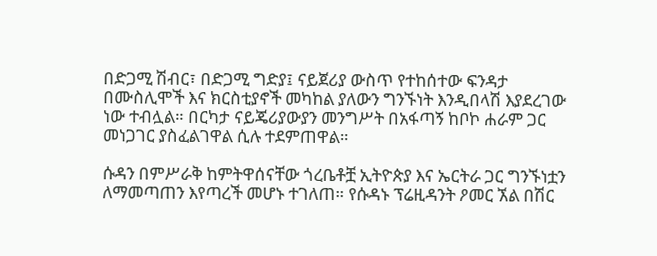በድጋሚ ሽብር፣ በድጋሚ ግድያ፤ ናይጀሪያ ውስጥ የተከሰተው ፍንዳታ በሙስሊሞች እና ክርስቲያኖች መካከል ያለውን ግንኙነት እንዲበላሽ እያደረገው ነው ተብሏል። በርካታ ናይጄሪያውያን መንግሥት በአፋጣኝ ከቦኮ ሐራም ጋር መነጋገር ያስፈልገዋል ሲሉ ተደምጠዋል።

ሱዳን በምሥራቅ ከምትዋሰናቸው ጎረቤቶቿ ኢትዮጵያ እና ኤርትራ ጋር ግንኙነቷን ለማመጣጠን እየጣረች መሆኑ ተገለጠ። የሱዳኑ ፕሬዚዳንት ዖመር ኧል በሽር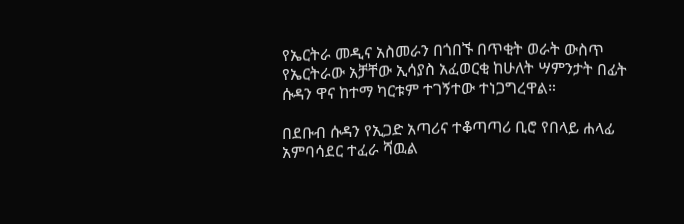የኤርትራ መዲና አስመራን በጎበኙ በጥቂት ወራት ውስጥ የኤርትራው አቻቸው ኢሳያስ አፈወርቂ ከሁለት ሣምንታት በፊት ሱዳን ዋና ከተማ ካርቱም ተገኝተው ተነጋግረዋል።

በደቡብ ሱዳን የኢጋድ አጣሪና ተቆጣጣሪ ቢሮ የበላይ ሐላፊ አምባሳደር ተፈራ ሻዉል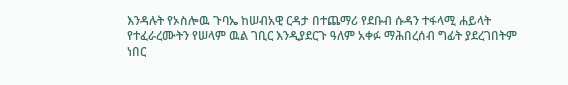እንዳሉት የኦስሎዉ ጉባኤ ከሠብአዊ ርዳታ በተጨማሪ የደቡብ ሱዳን ተፋላሚ ሐይላት የተፈራረሙትን የሠላም ዉል ገቢር እንዲያደርጉ ዓለም አቀፉ ማሕበረሰብ ግፊት ያደረገበትም ነበር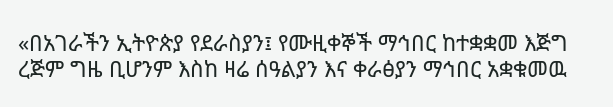«በአገራችን ኢትዮጵያ የደራስያን፤ የሙዚቀኞች ማኅበር ከተቋቋመ እጅግ ረጅም ግዜ ቢሆንም እስከ ዛሬ ሰዓልያን እና ቀራፅያን ማኅበር አቋቁመዉ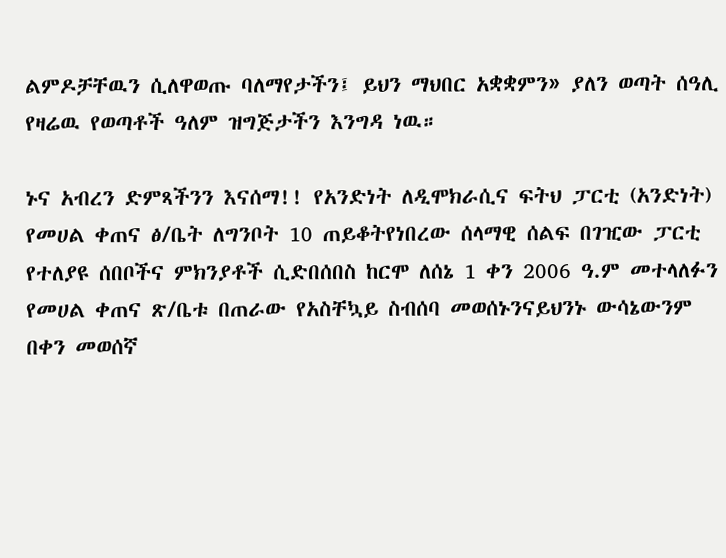ልምዶቻቸዉን ሲለዋወጡ ባለማየታችን፤ ይህን ማህበር አቋቋምን» ያለን ወጣት ሰዓሊ የዛሬዉ የወጣቶች ዓለም ዝግጅታችን እንግዳ ነዉ።

ኑና አብረን ድምጻችንን እናሰማ!! የአንድነት ለዲሞክራሲና ፍትህ ፓርቲ (አንድነት) የመሀል ቀጠና ፅ/ቤት ለግንቦት 10 ጠይቆትየነበረው ሰላማዊ ሰልፍ በገዢው ፓርቲ የተለያዩ ሰበቦችና ምክንያቶች ሲድበሰበስ ከርሞ ለሰኔ 1 ቀን 2006 ዓ.ም መተላለፉን የመሀል ቀጠና ጽ/ቤቱ በጠራው የአስቸኳይ ስብሰባ መወሰኑንናይህንኑ ውሳኔውንም በቀን መወሰኛ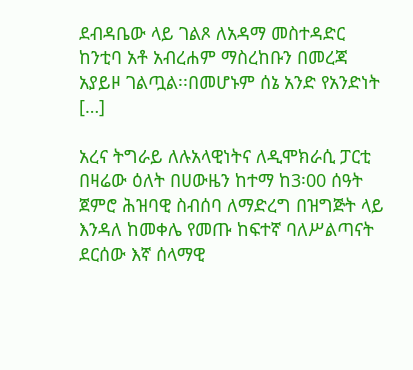ደብዳቤው ላይ ገልጾ ለአዳማ መስተዳድር ከንቲባ አቶ አብረሐም ማስረከቡን በመረጃ አያይዞ ገልጧል፡፡በመሆኑም ሰኔ አንድ የአንድነት […]

አረና ትግራይ ለሉአላዊነትና ለዲሞክራሲ ፓርቲ በዛሬው ዕለት በሀውዜን ከተማ ከ3፡00 ሰዓት ጀምሮ ሕዝባዊ ስብሰባ ለማድረግ በዝግጅት ላይ እንዳለ ከመቀሌ የመጡ ከፍተኛ ባለሥልጣናት ደርሰው እኛ ሰላማዊ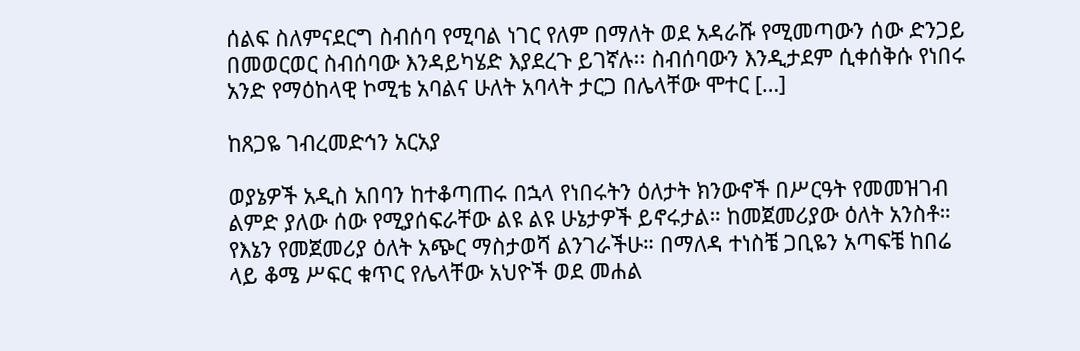ሰልፍ ስለምናደርግ ስብሰባ የሚባል ነገር የለም በማለት ወደ አዳራሹ የሚመጣውን ሰው ድንጋይ በመወርወር ስብሰባው እንዳይካሄድ እያደረጉ ይገኛሉ፡፡ ስብሰባውን እንዲታደም ሲቀሰቅሱ የነበሩ አንድ የማዕከላዊ ኮሚቴ አባልና ሁለት አባላት ታርጋ በሌላቸው ሞተር […]

ከጸጋዬ ገብረመድኅን አርአያ

ወያኔዎች አዲስ አበባን ከተቆጣጠሩ በኋላ የነበሩትን ዕለታት ክንውኖች በሥርዓት የመመዝገብ ልምድ ያለው ሰው የሚያሰፍራቸው ልዩ ልዩ ሁኔታዎች ይኖሩታል። ከመጀመሪያው ዕለት አንስቶ። የእኔን የመጀመሪያ ዕለት አጭር ማስታወሻ ልንገራችሁ። በማለዳ ተነስቼ ጋቢዬን አጣፍቼ ከበሬ ላይ ቆሜ ሥፍር ቁጥር የሌላቸው አህዮች ወደ መሐል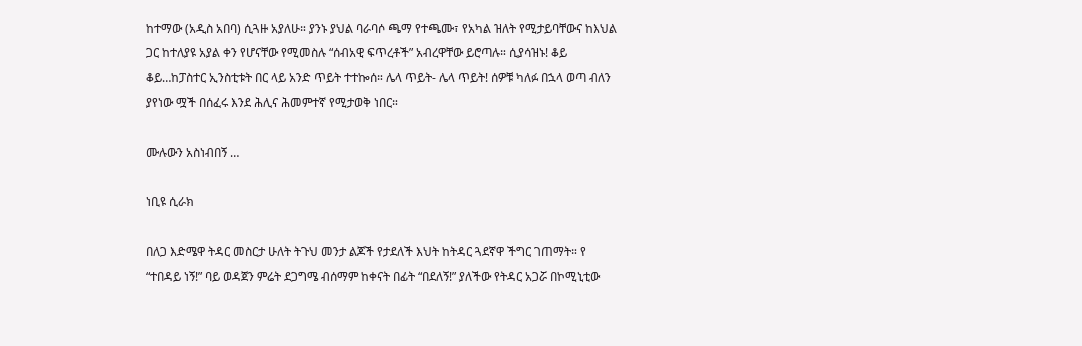ከተማው (አዲስ አበባ) ሲጓዙ አያለሁ። ያንኑ ያህል ባራባሶ ጫማ የተጫሙ፣ የአካል ዝለት የሚታይባቸውና ከእህል ጋር ከተለያዩ አያል ቀን የሆናቸው የሚመስሉ “ሰብአዊ ፍጥረቶች” አብረዋቸው ይሮጣሉ። ሲያሳዝኑ! ቆይ ቆይ…ከፓስተር ኢንስቲቱት በር ላይ አንድ ጥይት ተተኰሰ። ሌላ ጥይት- ሌላ ጥይት! ሰዎቹ ካለፉ በኋላ ወጣ ብለን ያየነው ሟች በሰፈሩ እንደ ሕሊና ሕመምተኛ የሚታወቅ ነበር።

ሙሉውን አስነብበኝ …

ነቢዩ ሲራክ

በለጋ እድሜዋ ትዳር መስርታ ሁለት ትጉህ መንታ ልጆች የታደለች እህት ከትዳር ጓደኛዋ ችግር ገጠማት። የ “ተበዳይ ነኝ!” ባይ ወዳጀን ምሬት ደጋግሜ ብሰማም ከቀናት በፊት “በደለኝ!” ያለችው የትዳር አጋሯ በኮሚኒቲው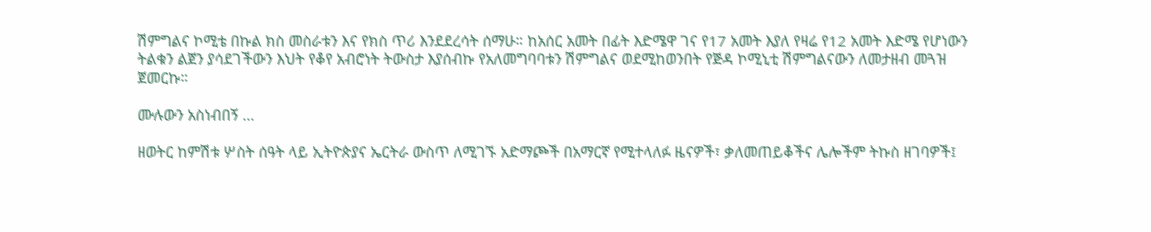ሽምግልና ኮሚቴ በኩል ክስ መስራቱን እና የክስ ጥሪ እንደደረሳት ሰማሁ። ከአሰር አመት በፊት እድሜዋ ገና የ17 አመት እያለ የዛሬ የ12 አመት እድሜ የሆነውን ትልቁን ልጀን ያሳደገችውን እህት የቆየ አብሮነት ትውስታ እያሰብኩ የአለመግባባቱን ሽምግልና ወደሚከወንበት የጅዳ ኮሚኒቲ ሽምግልናውን ለመታዘብ መጓዝ ጀመርኩ።

ሙሉውን አስነብበኝ …

ዘወትር ከምሽቱ ሦስት ሰዓት ላይ ኢትዮጵያና ኤርትራ ውስጥ ለሚገኙ አድማጮች በአማርኛ የሚተላለፉ ዜናዎች፣ ቃለመጠይቆችና ሌሎችም ትኩስ ዘገባዎች፤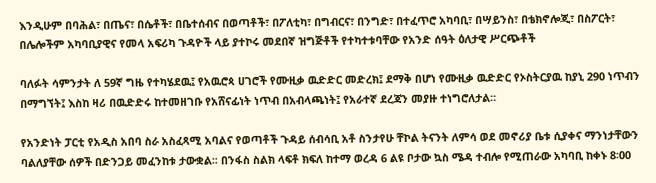እንዲሁም በባሕል፣ በጤና፣ በሴቶች፣ በቤተሰብና በወጣቶች፣ በፖለቲካ፣ በግብርና፣ በንግድ፣ በተፈጥሮ አካባቢ፣ በሣይንስ፣ በቴክኖሎጂ፣ በስፖርት፣ በሌሎችም አካባቢያዊና የመላ አፍሪካ ጉዳዮች ላይ ያተኮሩ መደበኛ ዝግጅቶች የተካተቱባቸው የአንድ ሰዓት ዕለታዊ ሥርጭቶች

ባለፉት ሳምንታት ለ 59ኛ ግዜ የተካሄደዉ፤ የአዉሮጳ ሀገሮች የሙዚቃ ዉድድር መድረክ፤ ደማቅ በሆነ የሙዚቃ ዉድድር የኦስትርያዉ ከያኒ 290 ነጥብን በማግኘት፤ እስከ ዛሪ በዉድድሩ ከተመዘገቡ የአሸናፊነት ነጥብ በአብላጫነት፤ የአራተኛ ደረጃን መያዙ ተነግሮለታል።

የአንድነት ፓርቲ የአዲስ አበባ ስራ አስፈጻሚ አባልና የወጣቶች ጉዳይ ሰብሳቢ አቶ ስንታየሁ ቸኮል ትናንት ለምሳ ወደ መኖሪያ ቤቱ ሲያቀና ማንነታቸውን ባልለያቸው ሰዎች በድንጋይ መፈንከቱ ታውቋል፡፡ በንፋስ ስልክ ላፍቶ ክፍለ ከተማ ወረዳ 6 ልዩ ቦታው ኳስ ሜዳ ተብሎ የሚጠራው አካባቢ ከቀኑ 8፡00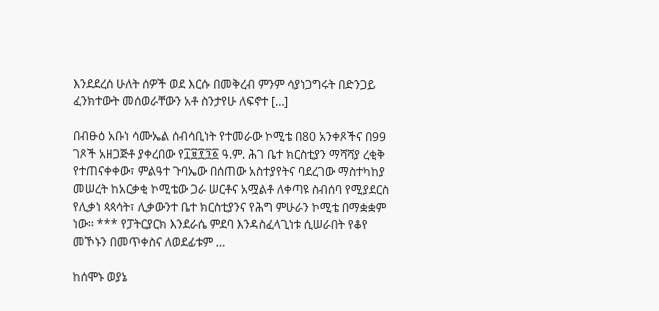እንደደረሰ ሁለት ሰዎች ወደ እርሱ በመቅረብ ምንም ሳያነጋግሩት በድንጋይ ፈንክተውት መሰወራቸውን አቶ ስንታየሁ ለፍኖተ […]

በብፁዕ አቡነ ሳሙኤል ሰብሳቢነት የተመራው ኮሚቴ በ80 አንቀጾችና በ99 ገጾች አዘጋጅቶ ያቀረበው የ፲፱፻፺፩ ዓ.ም. ሕገ ቤተ ክርስቲያን ማሻሻያ ረቂቅ የተጠናቀቀው፣ ምልዓተ ጉባኤው በሰጠው አስተያየትና ባደረገው ማስተካከያ መሠረት ከአርቃቂ ኮሚቴው ጋራ ሠርቶና አሟልቶ ለቀጣዩ ስብሰባ የሚያደርስ የሊቃነ ጳጳሳት፣ ሊቃውንተ ቤተ ክርስቲያንና የሕግ ምሁራን ኮሚቴ በማቋቋም ነው፡፡ *** የፓትርያርክ እንደራሴ ምደባ እንዳስፈላጊነቱ ሲሠራበት የቆየ መኾኑን በመጥቀስና ለወደፊቱም …

ከሰሞኑ ወያኔ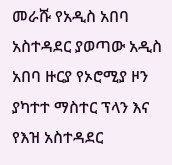መራሹ የአዲስ አበባ አስተዳደር ያወጣው አዲስ አበባ ዙርያ የኦሮሚያ ዞን ያካተተ ማስተር ፕላን እና የእዝ አስተዳደር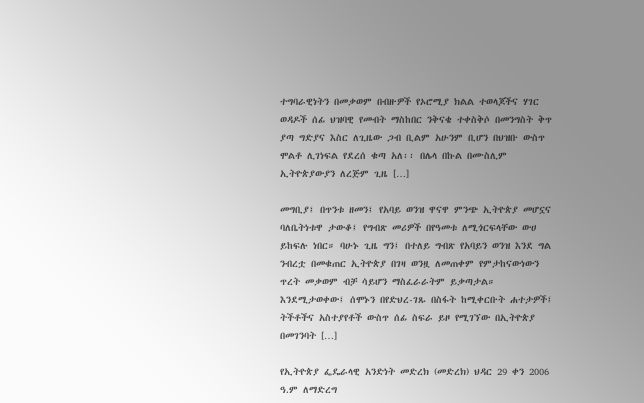ተግባራዊነትን በመቃወም በብዙዎች የኦሮሚያ ክልል ተወላጆችና ሃገር ወዳዶች ሰፊ ህዝባዊ የመብት ማስከበር ንቅናቄ ተቀስቅሶ በመንግስት ቅጥ ያጣ ግድያና እስር ለጊዜው ጋብ ቢልም አሁንም ቢሆን በህዝቡ ውስጥ ሞልቶ ሊገነፍል የደረሰ ቁጣ አለ፡፡ በሌላ በኩል በሙስሊም ኢትዮጵያውያን ለረጅም ጊዜ […]

መግቢያ፤ በጥንቱ ዘመን፤ የአባይ ወንዝ ዋናዋ ምንጭ ኢትዮጵያ መሆኗና ባለቤትነቱዋ ታውቆ፤ የግብጽ መሪዎች በየዓመቱ ለሚጎርፍላቸው ውሀ ይከፍሉ ነበር። ባሁኑ ጊዜ ግን፤ በተለይ ግብጽ የአባይን ወንዝ እንደ ግል ንብረቷ በመቁጠር ኢትዮጵያ በገዛ ወንዟ ለመጠቀም የምታከናውነውን ጥረት መቃወም ብቻ ሳይሆን ማስፈራራትም ይቃጣታል። እንደሚታወቀው፤ ሰሞኑን በየድህረ-ገጹ በስፋት ከሚቀርቡት ሐተታዎች፤ ትችቶችና አስተያየቶች ውስጥ ሰፊ ስፍራ ይዞ የሚገኘው በኢትዮጵያ በመገንባት […]

የኢትዮጵያ ፌዴራላዊ አንድነት መድረክ (መድረክ) ህዳር 29 ቀን 2006 ዓ.ም ለማድረግ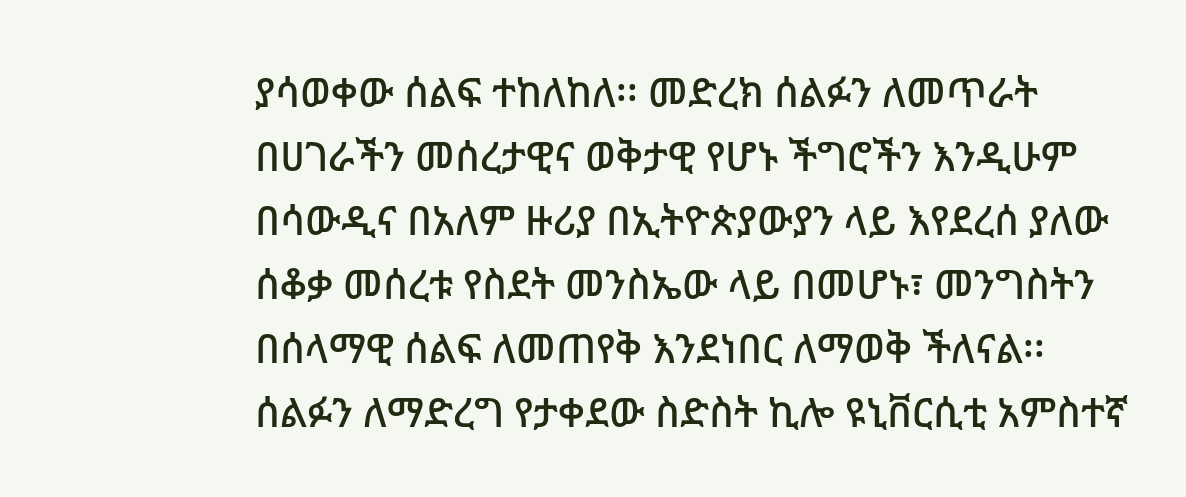ያሳወቀው ሰልፍ ተከለከለ፡፡ መድረክ ሰልፉን ለመጥራት በሀገራችን መሰረታዊና ወቅታዊ የሆኑ ችግሮችን እንዲሁም በሳውዲና በአለም ዙሪያ በኢትዮጵያውያን ላይ እየደረሰ ያለው ሰቆቃ መሰረቱ የስደት መንስኤው ላይ በመሆኑ፣ መንግስትን በሰላማዊ ሰልፍ ለመጠየቅ እንደነበር ለማወቅ ችለናል፡፡ ሰልፉን ለማድረግ የታቀደው ስድስት ኪሎ ዩኒቨርሲቲ አምስተኛ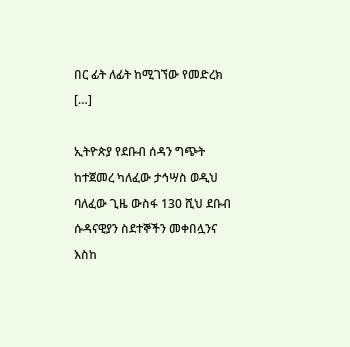በር ፊት ለፊት ከሚገኘው የመድረክ […]

ኢትዮጵያ የደቡብ ሰዳን ግጭት ከተጀመረ ካለፈው ታኅሣስ ወዲህ ባለፈው ጊዜ ውስፋ 130 ሺህ ደቡብ ሱዳናዊያን ስደተኞችን መቀበሏንና እስከ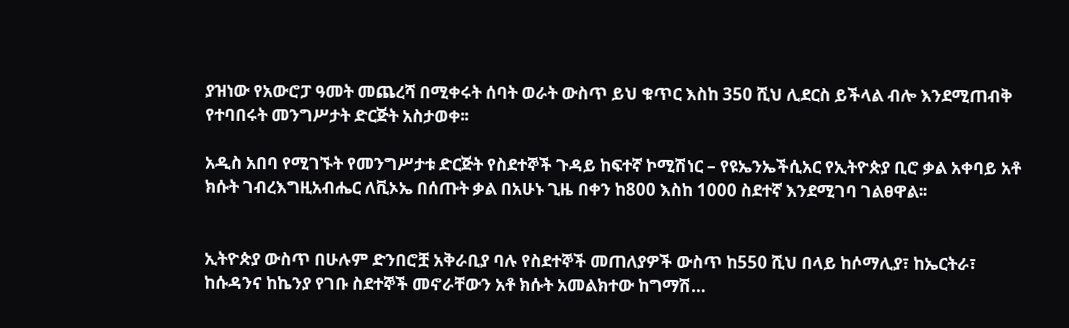ያዝነው የአውሮፓ ዓመት መጨረሻ በሚቀሩት ሰባት ወራት ውስጥ ይህ ቁጥር እስከ 350 ሺህ ሊደርስ ይችላል ብሎ እንደሚጠብቅ የተባበሩት መንግሥታት ድርጅት አስታወቀ፡፡

አዲስ አበባ የሚገኙት የመንግሥታቱ ድርጅት የስደተኞች ጉዳይ ከፍተኛ ኮሚሽነር – የዩኤንኤችሲአር የኢትዮጵያ ቢሮ ቃል አቀባይ አቶ ክሱት ገብረእግዚአብሔር ለቪኦኤ በሰጡት ቃል በአሁኑ ጊዜ በቀን ከ800 እስከ 1000 ስደተኛ እንደሚገባ ገልፀዋል፡፡


ኢትዮጵያ ውስጥ በሁሉም ድንበሮቿ አቅራቢያ ባሉ የስደተኞች መጠለያዎች ውስጥ ከ550 ሺህ በላይ ከሶማሊያ፣ ከኤርትራ፣ ከሱዳንና ከኬንያ የገቡ ስደተኞች መኖራቸውን አቶ ክሱት አመልክተው ከግማሽ…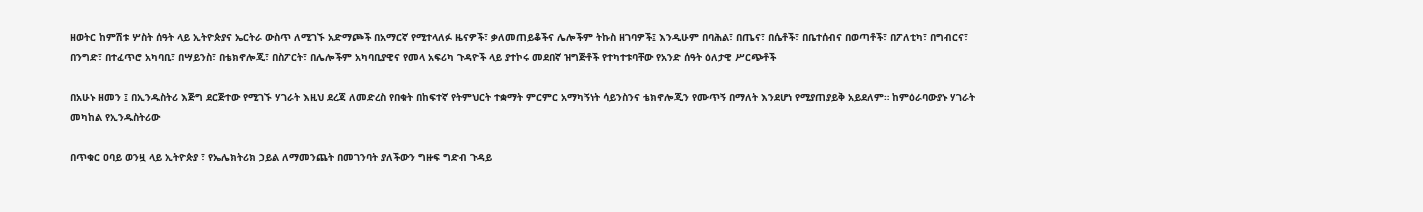ዘወትር ከምሽቱ ሦስት ሰዓት ላይ ኢትዮጵያና ኤርትራ ውስጥ ለሚገኙ አድማጮች በአማርኛ የሚተላለፉ ዜናዎች፣ ቃለመጠይቆችና ሌሎችም ትኩስ ዘገባዎች፤ እንዲሁም በባሕል፣ በጤና፣ በሴቶች፣ በቤተሰብና በወጣቶች፣ በፖለቲካ፣ በግብርና፣ በንግድ፣ በተፈጥሮ አካባቢ፣ በሣይንስ፣ በቴክኖሎጂ፣ በስፖርት፣ በሌሎችም አካባቢያዊና የመላ አፍሪካ ጉዳዮች ላይ ያተኮሩ መደበኛ ዝግጅቶች የተካተቱባቸው የአንድ ሰዓት ዕለታዊ ሥርጭቶች

በአሁኑ ዘመን ፤ በኢንዱስትሪ እጅግ ደርጅተው የሚገኙ ሃገራት እዚህ ደረጃ ለመድረስ የበቁት በከፍተኛ የትምህርት ተቋማት ምርምር አማካኝነት ሳይንስንና ቴክኖሎጂን የሙጥኝ በማለት እንደሆነ የሚያጠያይቅ አይደለም። ከምዕራባውያኑ ሃገራት መካከል የኢንዱስትሪው

በጥቁር ዐባይ ወንዟ ላይ ኢትዮጵያ ፣ የኤሌክትሪክ ኃይል ለማመንጨት በመገንባት ያለችውን ግዙፍ ግድብ ጉዳይ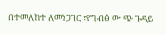በተመለከተ ለመነጋገር ፣የግብፅ ው ጭ ጉዳይ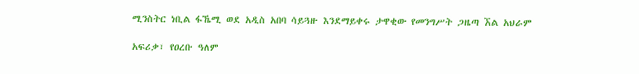ሚንስትር ነቢል ፋኼሚ ወደ አዲስ አበባ ሳይጓዙ እንደማይቀሩ ታዋቂው የመንግሥት ጋዜጣ ኧል አህራም

አፍሪቃ፣ የዐረቡ ዓለም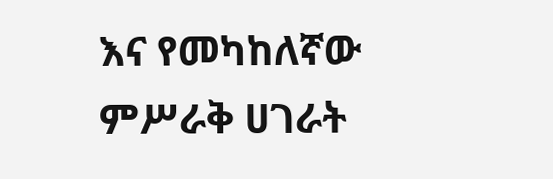እና የመካከለኛው ምሥራቅ ሀገራት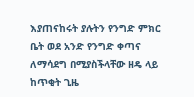እያጠናከሩት ያሉትን የንግድ ምክር ቤት ወደ አንድ የንግድ ቀጣና ለማሳደግ በሚያስችላቸው ዘዴ ላይ ከጥቂት ጊዜ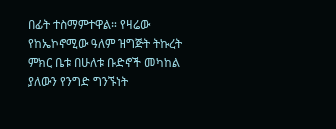በፊት ተስማምተዋል። የዛሬው የከኤኮኖሚው ዓለም ዝግጅት ትኩረት ምክር ቤቱ በሁለቱ ቡድኖች መካከል ያለውን የንግድ ግንኙነት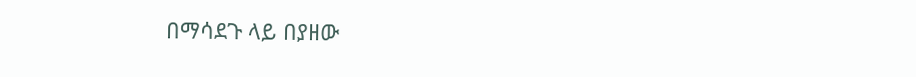በማሳደጉ ላይ በያዘው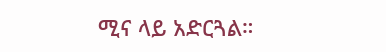ሚና ላይ አድርጓል።